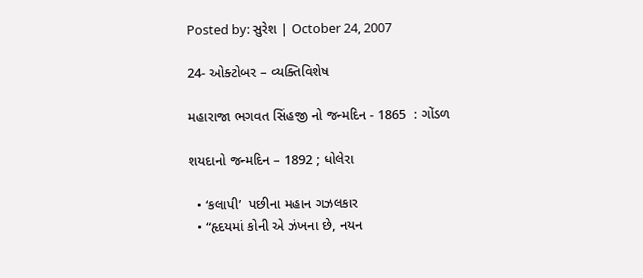Posted by: સુરેશ | October 24, 2007

24- ઓક્ટોબર – વ્યક્તિવિશેષ

મહારાજા ભગવત સિંહજી નો જન્મદિન - 1865  : ગોંડળ

શયદાનો જન્મદિન – 1892 ; ધોલેરા

  • ‘કલાપી’  પછીના મહાન ગઝલકાર
  • “હૃદયમાં કોની એ ઝંખના છે, નયન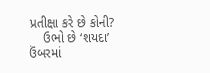પ્રતીક્ષા કરે છે કોની?
    ઉભો છે ‘શયદા’ ઉંબરમાં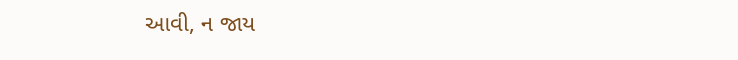આવી, ન જાય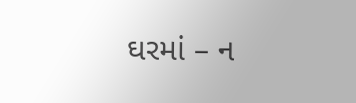ઘરમાં – ન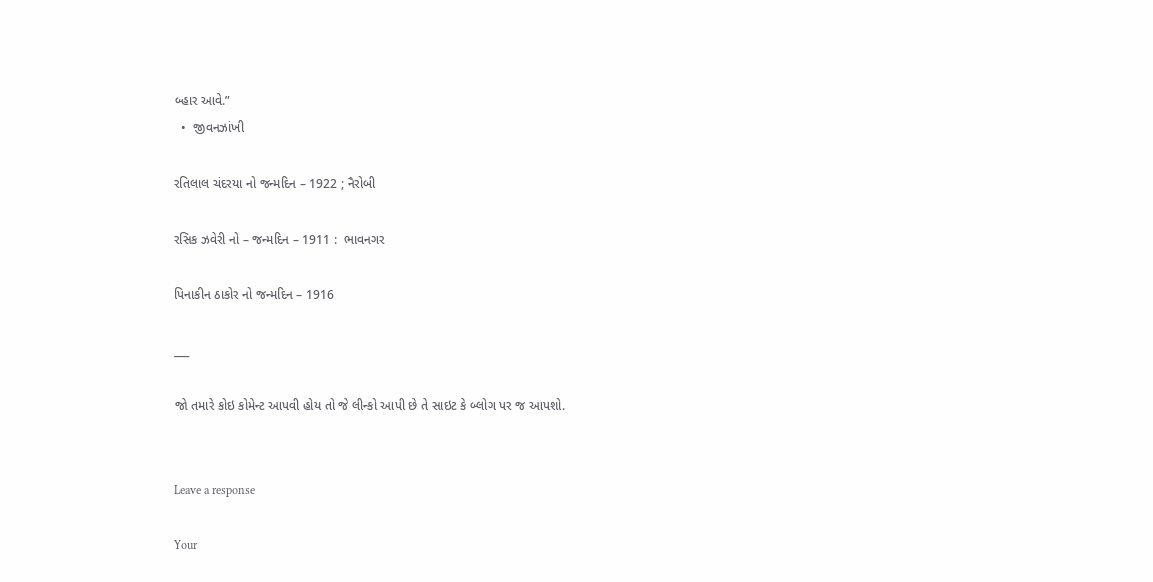બ્હાર આવે.”
  •  જીવનઝાંખી

રતિલાલ ચંદરયા નો જન્મદિન – 1922 ; નૈરોબી

રસિક ઝવેરી નો – જન્મદિન – 1911 :  ભાવનગર

પિનાકીન ઠાકોર નો જન્મદિન – 1916

___

જો તમારે કોઇ કોમેન્ટ આપવી હોય તો જે લીન્કો આપી છે તે સાઇટ કે બ્લોગ પર જ આપશો.


Leave a response

Your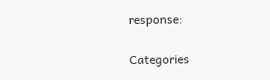response:

Categories